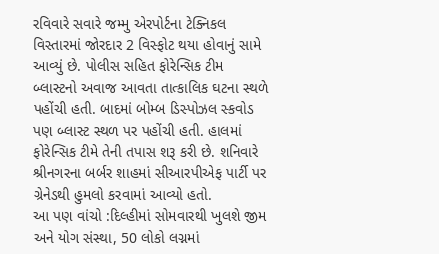રવિવારે સવારે જમ્મુ એરપોર્ટના ટેક્નિકલ વિસ્તારમાં જોરદાર 2 વિસ્ફોટ થયા હોવાનું સામે આવ્યું છે. પોલીસ સહિત ફોરેન્સિક ટીમ બ્લાસ્ટનો અવાજ આવતા તાત્કાલિક ઘટના સ્થળે પહોંચી હતી. બાદમાં બોમ્બ ડિસ્પોઝલ સ્કવોડ પણ બ્લાસ્ટ સ્થળ પર પહોંચી હતી. હાલમાં ફોરેન્સિક ટીમે તેની તપાસ શરૂ કરી છે. શનિવારે શ્રીનગરના બર્બર શાહમાં સીઆરપીએફ પાર્ટી પર ગ્રેનેડથી હુમલો કરવામાં આવ્યો હતો.
આ પણ વાંચો :દિલ્હીમાં સોમવારથી ખુલશે જીમ અને યોગ સંસ્થા, 50 લોકો લગ્નમાં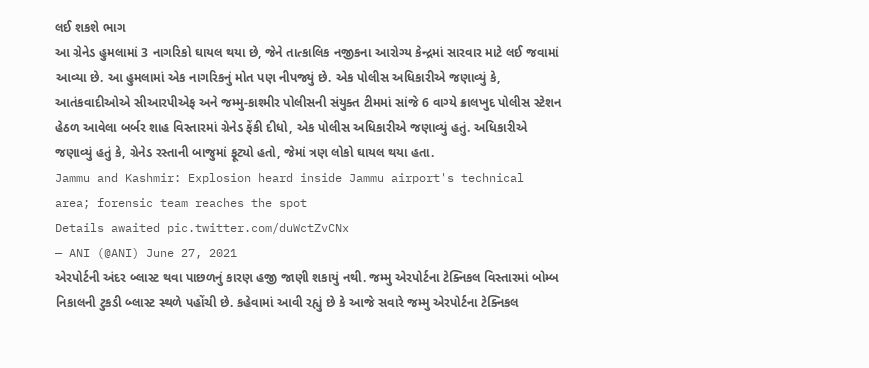લઈ શકશે ભાગ
આ ગ્રેનેડ હુમલામાં 3 નાગરિકો ઘાયલ થયા છે, જેને તાત્કાલિક નજીકના આરોગ્ય કેન્દ્રમાં સારવાર માટે લઈ જવામાં આવ્યા છે. આ હુમલામાં એક નાગરિકનું મોત પણ નીપજ્યું છે. એક પોલીસ અધિકારીએ જણાવ્યું કે, આતંકવાદીઓએ સીઆરપીએફ અને જમ્મુ-કાશ્મીર પોલીસની સંયુક્ત ટીમમાં સાંજે 6 વાગ્યે ક્રાલખુદ પોલીસ સ્ટેશન હેઠળ આવેલા બર્બર શાહ વિસ્તારમાં ગ્રેનેડ ફેંકી દીધો, એક પોલીસ અધિકારીએ જણાવ્યું હતું. અધિકારીએ જણાવ્યું હતું કે, ગ્રેનેડ રસ્તાની બાજુમાં ફૂટ્યો હતો, જેમાં ત્રણ લોકો ઘાયલ થયા હતા.
Jammu and Kashmir: Explosion heard inside Jammu airport's technical area; forensic team reaches the spot
Details awaited pic.twitter.com/duWctZvCNx
— ANI (@ANI) June 27, 2021
એરપોર્ટની અંદર બ્લાસ્ટ થવા પાછળનું કારણ હજી જાણી શકાયું નથી. જમ્મુ એરપોર્ટના ટેક્નિકલ વિસ્તારમાં બોમ્બ નિકાલની ટુકડી બ્લાસ્ટ સ્થળે પહોંચી છે. કહેવામાં આવી રહ્યું છે કે આજે સવારે જમ્મુ એરપોર્ટના ટેક્નિકલ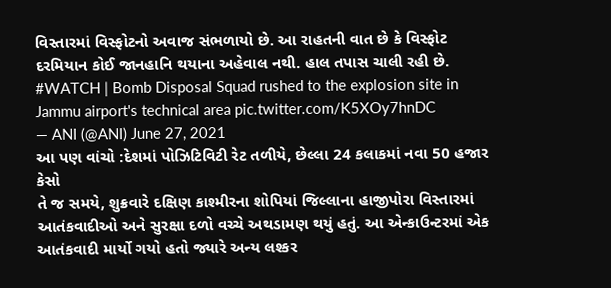વિસ્તારમાં વિસ્ફોટનો અવાજ સંભળાયો છે. આ રાહતની વાત છે કે વિસ્ફોટ દરમિયાન કોઈ જાનહાનિ થયાના અહેવાલ નથી. હાલ તપાસ ચાલી રહી છે.
#WATCH | Bomb Disposal Squad rushed to the explosion site in Jammu airport's technical area pic.twitter.com/K5XOy7hnDC
— ANI (@ANI) June 27, 2021
આ પણ વાંચો :દેશમાં પોઝિટિવિટી રેટ તળીયે, છેલ્લા 24 કલાકમાં નવા 50 હજાર કેસો
તે જ સમયે, શુક્રવારે દક્ષિણ કાશ્મીરના શોપિયાં જિલ્લાના હાજીપોરા વિસ્તારમાં આતંકવાદીઓ અને સુરક્ષા દળો વચ્ચે અથડામણ થયું હતું. આ એન્કાઉન્ટરમાં એક આતંકવાદી માર્યો ગયો હતો જ્યારે અન્ય લશ્કર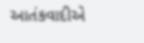આતંકવાદીએ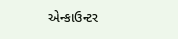એન્કાઉન્ટર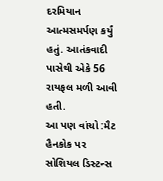દરમિયાન આત્મસમર્પણ કર્યું હતું. આતંકવાદી પાસેથી એકે 56 રાયફલ મળી આવી હતી.
આ પણ વાંચો :મૈટ હૈનકોક પર સોશિયલ ડિસ્ટન્સ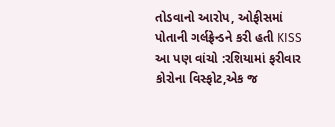તોડવાનો આરોપ, ઓફીસમાં પોતાની ગર્લફ્રેન્ડને કરી હતી KISS
આ પણ વાંચો :રશિયામાં ફરીવાર કોરોના વિસ્ફોટ,એક જ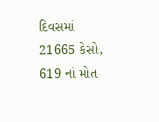દિવસમાં 21665 કેસો, 619 નાં મોત